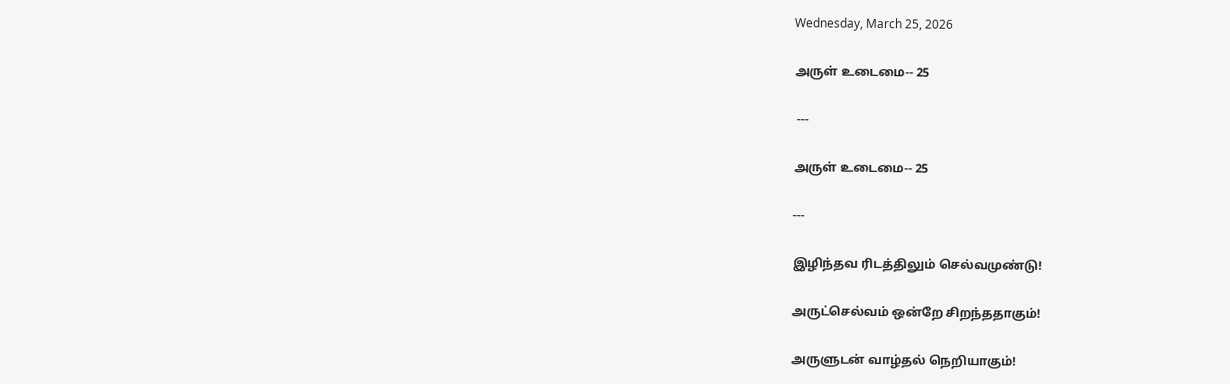Wednesday, March 25, 2026

அருள் உடைமை-- 25

 ---

அருள் உடைமை-- 25

---

இழிந்தவ ரிடத்திலும் செல்வமுண்டு!

அருட்செல்வம் ஒன்றே சிறந்ததாகும்!

அருளுடன் வாழ்தல் நெறியாகும்!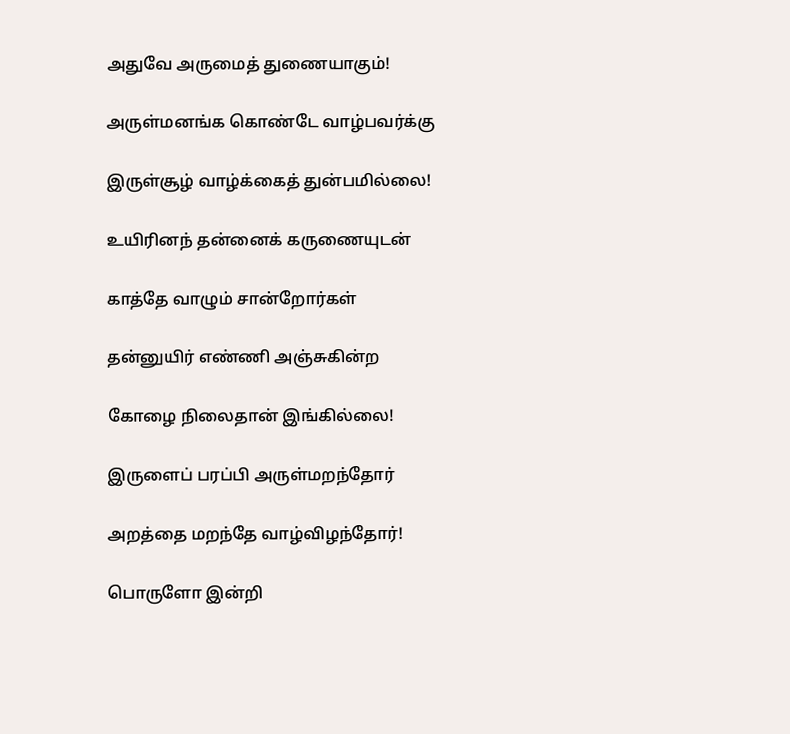அதுவே அருமைத் துணையாகும்!

அருள்மனங்க கொண்டே வாழ்பவர்க்கு

இருள்சூழ் வாழ்க்கைத் துன்பமில்லை!

உயிரினந் தன்னைக் கருணையுடன்

காத்தே வாழும் சான்றோர்கள்

தன்னுயிர் எண்ணி அஞ்சுகின்ற

கோழை நிலைதான் இங்கில்லை!

இருளைப் பரப்பி அருள்மறந்தோர்

அறத்தை மறந்தே வாழ்விழந்தோர்!

பொருளோ இன்றி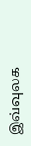இவ்வுலக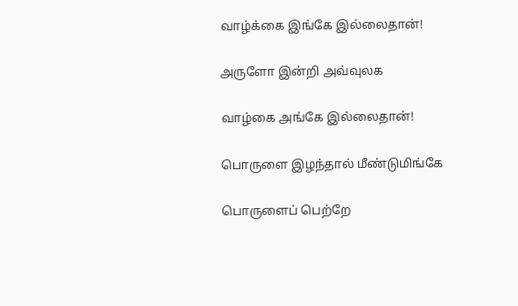வாழ்க்கை இங்கே இல்லைதான்!

அருளோ இன்றி அவ்வுலக

வாழ்கை அங்கே இல்லைதான்!

பொருளை இழந்தால் மீண்டுமிங்கே

பொருளைப் பெற்றே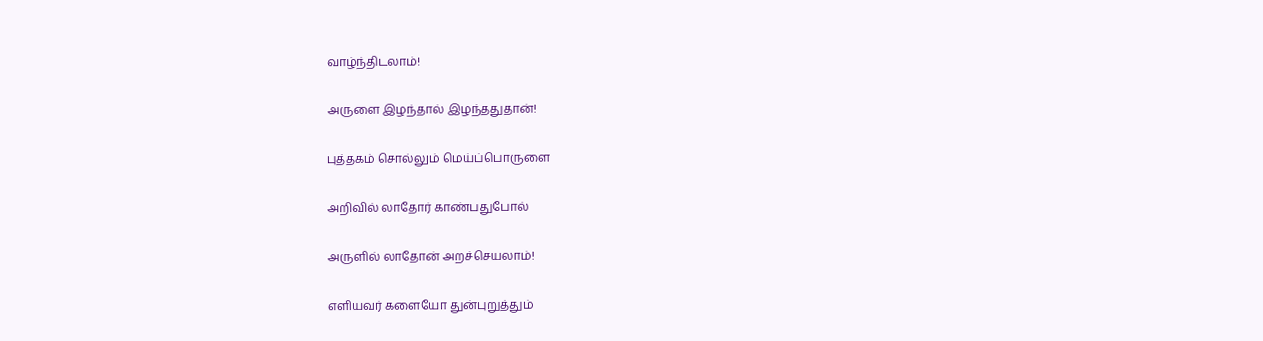வாழ்ந்திடலாம்!

அருளை இழந்தால் இழந்ததுதான்!

புத்தகம் சொல்லும் மெய்ப்பொருளை

அறிவில் லாதோர் காண்பதுபோல்

அருளில் லாதோன் அறச்செயலாம்!

எளியவர் களையோ துன்புறுத்தும்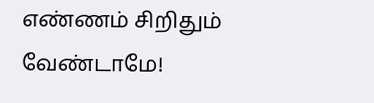எண்ணம் சிறிதும் வேண்டாமே!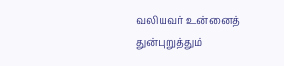வலியவர் உன்னைத் துன்புறுத்தும்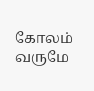கோலம் வருமே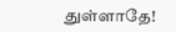துள்ளாதே!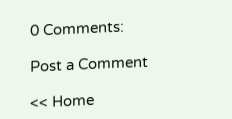0 Comments:

Post a Comment

<< Home